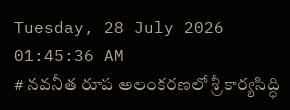Tuesday, 28 July 2026 01:45:36 AM
# నవనీత రూప అలంకరణలో శ్రీ కార్యసిద్ధి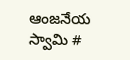ఆంజనేయ స్వామి #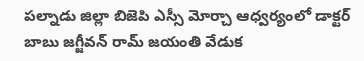పల్నాడు జిల్లా బిజెపి ఎస్సీ మోర్చా ఆధ్వర్యంలో డాక్టర్ బాబు జగ్జీవన్ రామ్ జయంతి వేడుక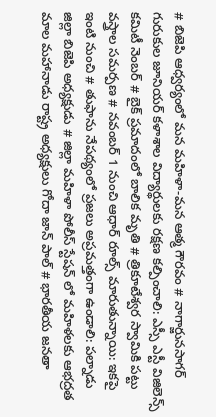# బిజెపి ఆధ్వర్యంలో మన మహిళా-మన ఆత్మ గౌరవం # నాగార్జునసాగర్ గురుకుల జూనియర్ కళాశాల విద్యార్థులకు రక్షణ కల్పించాలి: ఎస్సీ ఎస్టీ విజిలెన్స్ కమిటీ నెంబర్ # బైక్ ప్రమాదంలో బాలిక మృతి # త్రికూటేశ్వర స్వామికి పట్టు వస్త్రాల సమర్పణ # నవంబర్ 1 నుంచి ఆధార్ రూల్స్ మారుతున్నాయి: ఇకపై ఇంటి నుంచి # తుఫాను నేపథ్యంలో ప్రజలు అప్రమత్తంగా ఉండాలి: పల్నాడు జిల్లా బిజెపి అధ్యక్షుడు # జిల్లా మహిళా పోలీస్ స్టేషన్ లో మహిళలకు ఆభద్రత మాల మహానాడు రాష్ట్ర అధ్యక్షులు గోదా జాన్ పాల్ # భారతీయ జనతా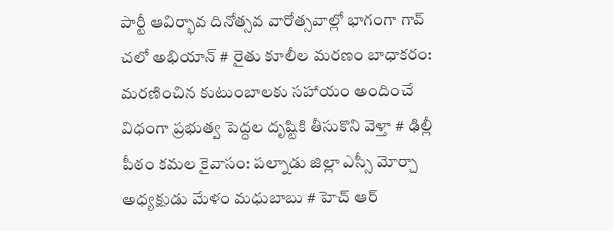పార్టీ ఆవిర్భావ దినోత్సవ వారోత్సవాల్లో భాగంగా గావ్ చలో అభియాన్ # రైతు కూలీల మరణం బాధాకరం: మరణించిన కుటుంబాలకు సహాయం అందించే విధంగా ప్రభుత్వ పెద్దల దృష్టికి తీసుకొని వెళ్తా # ఢిల్లీ పీఠం కమల కైవాసం: పల్నాడు జిల్లా ఎస్సీ మోర్చా అధ్యక్షుడు మేళం మధుబాబు # హెచ్ ఆర్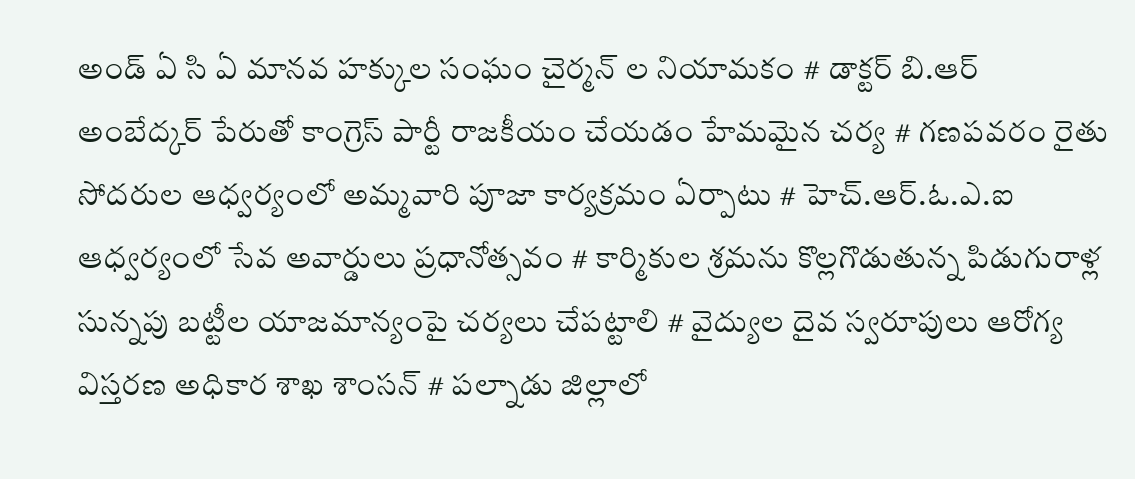అండ్ ఏ సి ఏ మానవ హక్కుల సంఘం చైర్మన్ ల నియామకం # డాక్టర్ బి.ఆర్ అంబేద్కర్ పేరుతో కాంగ్రెస్ పార్టీ రాజకీయం చేయడం హేమమైన చర్య # గణపవరం రైతు సోదరుల ఆధ్వర్యంలో అమ్మవారి పూజా కార్యక్రమం ఏర్పాటు # హెచ్.ఆర్.ఓ.ఎ.ఐ ఆధ్వర్యంలో సేవ అవార్డులు ప్రధానోత్సవం # కార్మికుల శ్రమను కొల్లగొడుతున్న పిడుగురాళ్ల సున్నపు బట్టీల యాజమాన్యంపై చర్యలు చేపట్టాలి # వైద్యుల దైవ స్వరూపులు ఆరోగ్య విస్తరణ అధికార శాఖ శాంసన్ # పల్నాడు జిల్లాలో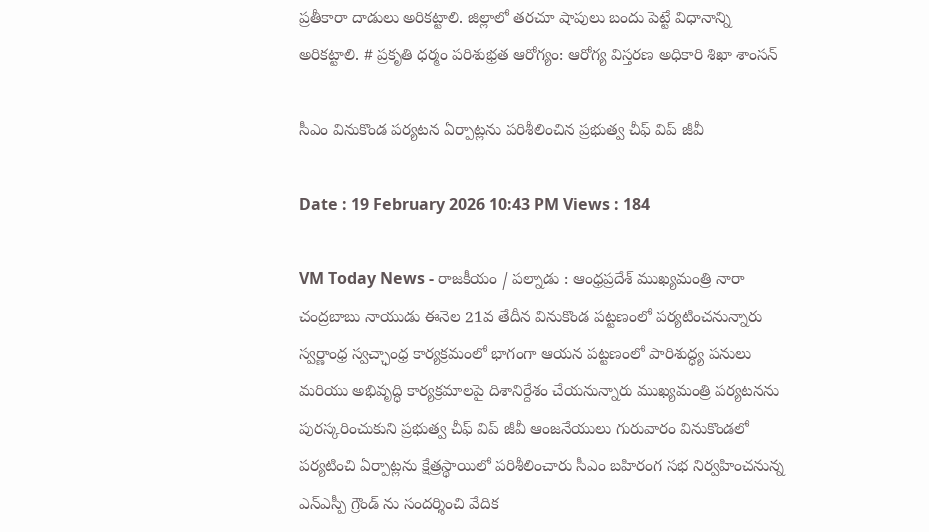ప్రతీకారా దాడులు అరికట్టాలి. జిల్లాలో తరచూ షాపులు బందు పెట్టే విధానాన్ని అరికట్టాలి. # ప్రకృతి ధర్మం పరిశుభ్రత ఆరోగ్యం: ఆరోగ్య విస్తరణ అధికారి శిఖా శాంసన్

సీఎం వినుకొండ పర్యటన ఏర్పాట్లను పరిశీలించిన ప్రభుత్వ చీఫ్ విప్ జీవీ

Date : 19 February 2026 10:43 PM Views : 184

VM Today News - రాజకీయం / పల్నాడు : ఆంధ్రప్రదేశ్ ముఖ్యమంత్రి నారా చంద్రబాబు నాయుడు ఈనెల 21వ తేదీన వినుకొండ పట్టణంలో పర్యటించనున్నారు స్వర్ణాంధ్ర స్వచ్ఛాంధ్ర కార్యక్రమంలో భాగంగా ఆయన పట్టణంలో పారిశుద్ధ్య పనులు మరియు అభివృద్ధి కార్యక్రమాలపై దిశానిర్దేశం చేయనున్నారు ముఖ్యమంత్రి పర్యటనను పురస్కరించుకుని ప్రభుత్వ చీఫ్ విప్ జీవీ ఆంజనేయులు గురువారం వినుకొండలో పర్యటించి ఏర్పాట్లను క్షేత్రస్థాయిలో పరిశీలించారు సీఎం బహిరంగ సభ నిర్వహించనున్న ఎన్ఎస్పీ గ్రౌండ్ ను సందర్శించి వేదిక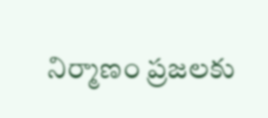నిర్మాణం ప్రజలకు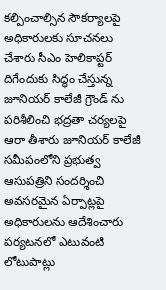కల్పించాల్సిన సౌకర్యాలపై అధికారులకు సూచనలు చేశారు సీఎం హెలికాప్టర్ దిగేందుకు సిద్ధం చేస్తున్న జూనియర్ కాలేజీ గ్రౌండ్ ను పరిశీలించి భద్రతా చర్యలపై ఆరా తీశారు జూనియర్ కాలేజీ సమీపంలోని ప్రభుత్వ ఆసుపత్రిని సందర్శించి అవసరమైన ఏర్పాట్లపై అధికారులను ఆదేశించారు పర్యటనలో ఎటువంటి లోటుపాట్లు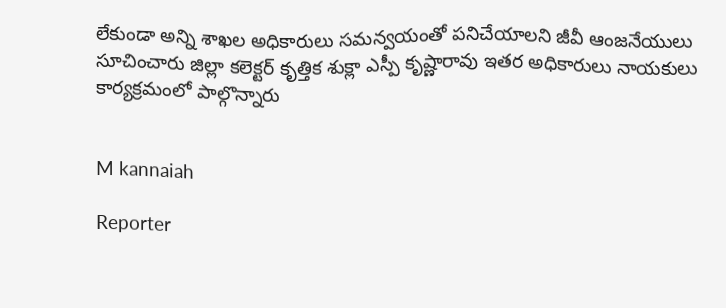లేకుండా అన్ని శాఖల అధికారులు సమన్వయంతో పనిచేయాలని జీవీ ఆంజనేయులు సూచించారు జిల్లా కలెక్టర్ కృత్తిక శుక్లా ఎస్పీ కృష్ణారావు ఇతర అధికారులు నాయకులు కార్యక్రమంలో పాల్గొన్నారు


M kannaiah

Reporter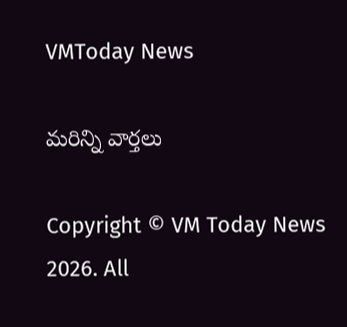VMToday News

మరిన్ని వార్తలు

Copyright © VM Today News 2026. All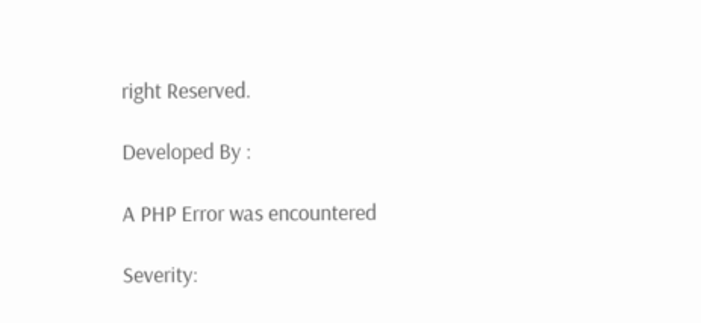right Reserved.

Developed By :

A PHP Error was encountered

Severity: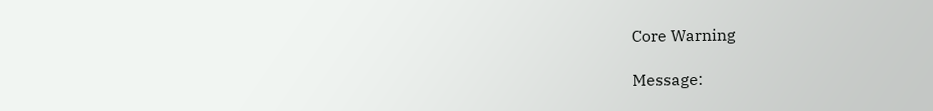Core Warning

Message: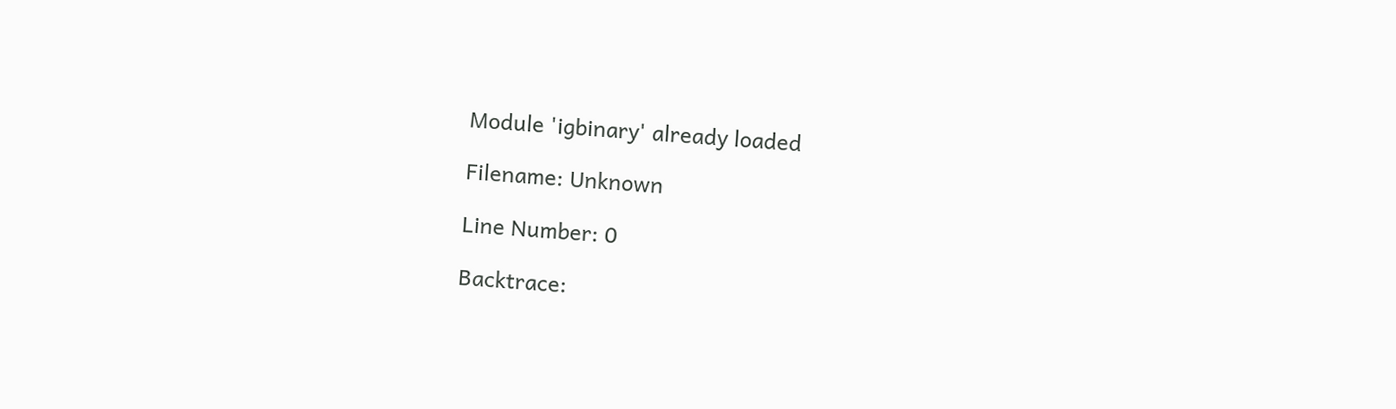Module 'igbinary' already loaded

Filename: Unknown

Line Number: 0

Backtrace: